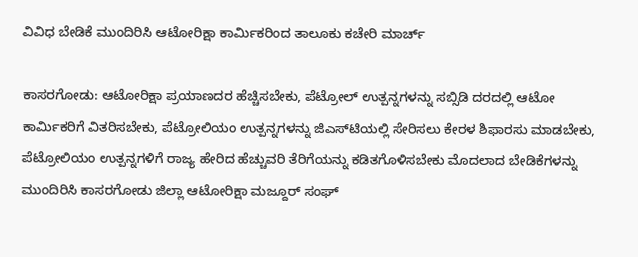ವಿವಿಧ ಬೇಡಿಕೆ ಮುಂದಿರಿಸಿ ಆಟೋರಿಕ್ಷಾ ಕಾರ್ಮಿಕರಿಂದ ತಾಲೂಕು ಕಚೇರಿ ಮಾರ್ಚ್

ಕಾಸರಗೋಡು: ಆಟೋರಿಕ್ಷಾ ಪ್ರಯಾಣದರ ಹೆಚ್ಚಿಸಬೇಕು, ಪೆಟ್ರೋಲ್ ಉತ್ಪನ್ನಗಳನ್ನು ಸಬ್ಸಿಡಿ ದರದಲ್ಲಿ ಆಟೋ ಕಾರ್ಮಿಕರಿಗೆ ವಿತರಿಸಬೇಕು, ಪೆಟ್ರೋಲಿಯಂ ಉತ್ಪನ್ನಗಳನ್ನು ಜಿಎಸ್‌ಟಿಯಲ್ಲಿ ಸೇರಿಸಲು ಕೇರಳ ಶಿಫಾರಸು ಮಾಡಬೇಕು, ಪೆಟ್ರೋಲಿಯಂ ಉತ್ಪನ್ನಗಳಿಗೆ ರಾಜ್ಯ ಹೇರಿದ ಹೆಚ್ಚುವರಿ ತೆರಿಗೆಯನ್ನು ಕಡಿತಗೊಳಿಸಬೇಕು ಮೊದಲಾದ ಬೇಡಿಕೆಗಳನ್ನು ಮುಂದಿರಿಸಿ ಕಾಸರಗೋಡು ಜಿಲ್ಲಾ ಆಟೋರಿಕ್ಷಾ ಮಜ್ದೂರ್ ಸಂಘ್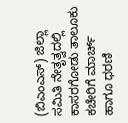(ಬಿಎಂಎಸ್) ಜಿಲ್ಲಾ ಸಮಿತಿ ನೇತೃತ್ವದಲ್ಲಿ ಕಾಸರಗೋಡು ತಾಲೂಕು ಕಚೇರಿಗೆ ಮಾರ್ಚ್ ಹಾಗೂ ಧರಣಿ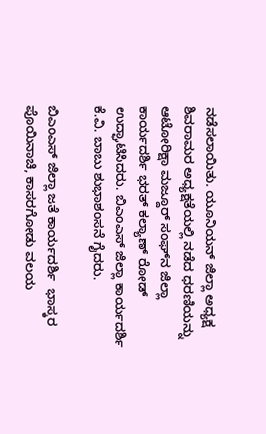ನಡೆಸಲಾಯಿತು. ಯೂನಿಯನ್ ಜಿಲ್ಲಾ ಅಧ್ಯಕ್ಷ ಶಿವರಾಮರ ಅಧ್ಯಕ್ಷತೆಯಲ್ಲಿ ನಡೆದ ಧರಣಿಯನ್ನು  ಆಟೋರಿಕ್ಷಾ ಮಜ್ದೂರ್ ಸಂಘ್‌ನ ಜಿಲ್ಲಾ ಕಾರ್ಯದರ್ಶಿ ಭರತ್ ಕಲ್ಯಾಣ್ ರೋಡ್ ಉದ್ಘಾಟಿಸಿದರು. ಬಿಎಂಎಸ್ ಜಿಲ್ಲಾ ಕಾರ್ಯದರ್ಶಿ ಕೆ.ವಿ. ಬಾಬು ಶುಭಾಶಂಸನೆ ಗೈದರು.

ಬಿಎಂಎಸ್ ಜಿಲ್ಲಾ ಜತೆ ಕಾರ್ಯದರ್ಶಿ  ಭಾಸ್ಕರ ಪೊಯಿನಾಚಿ, ಕಾಸರಗೋಡು ವಲಯ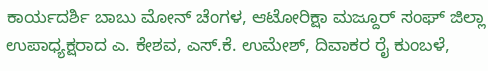ಕಾರ್ಯದರ್ಶಿ ಬಾಬು ಮೋನ್ ಚೆಂಗಳ, ಆಟೋರಿಕ್ಷಾ ಮಜ್ದೂರ್ ಸಂಘ್ ಜಿಲ್ಲಾ ಉಪಾಧ್ಯಕ್ಷರಾದ ಎ. ಕೇಶವ, ಎಸ್.ಕೆ. ಉಮೇಶ್, ದಿವಾಕರ ರೈ ಕುಂಬಳೆ,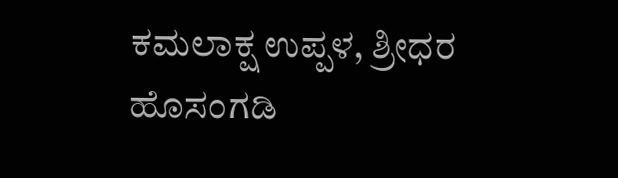ಕಮಲಾಕ್ಷ ಉಪ್ಪಳ, ಶ್ರೀಧರ ಹೊಸಂಗಡಿ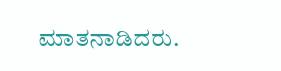ಮಾತನಾಡಿದರು.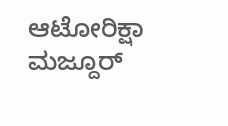ಆಟೋರಿಕ್ಷಾ ಮಜ್ದೂರ್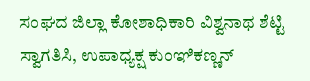ಸಂಘದ ಜಿಲ್ಲಾ ಕೋಶಾಧಿಕಾರಿ ವಿಶ್ವನಾಥ ಶೆಟ್ಟಿ ಸ್ವಾಗತಿಸಿ, ಉಪಾಧ್ಯಕ್ಷ ಕುಂಞಿಕಣ್ಣನ್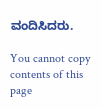ವಂದಿಸಿದರು.

You cannot copy contents of this page